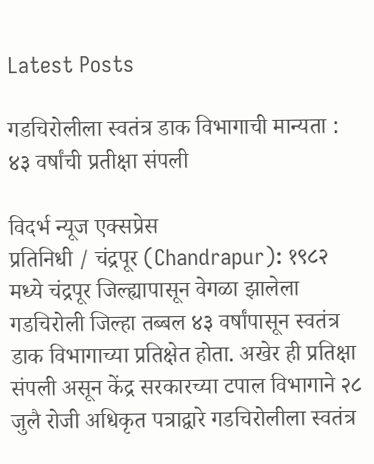Latest Posts

गडचिरोलीला स्वतंत्र डाक विभागाची मान्यता : ४३ वर्षांची प्रतीक्षा संपली

विदर्भ न्यूज एक्सप्रेस
प्रतिनिधी / चंद्रपूर (Chandrapur): १९८२ मध्ये चंद्रपूर जिल्ह्यापासून वेगळा झालेला गडचिरोली जिल्हा तब्बल ४३ वर्षांपासून स्वतंत्र डाक विभागाच्या प्रतिक्षेत होता. अखेर ही प्रतिक्षा संपली असून केंद्र सरकारच्या टपाल विभागाने २८ जुलै रोजी अधिकृत पत्राद्वारे गडचिरोलीला स्वतंत्र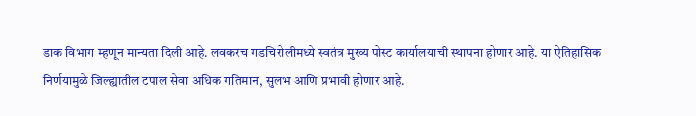डाक विभाग म्हणून मान्यता दिली आहे. लवकरच गडचिरोलीमध्ये स्वतंत्र मुख्य पोस्ट कार्यालयाची स्थापना होणार आहे. या ऐतिहासिक निर्णयामुळे जिल्ह्यातील टपाल सेवा अधिक गतिमान, सुलभ आणि प्रभावी होणार आहे.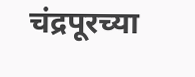चंद्रपूरच्या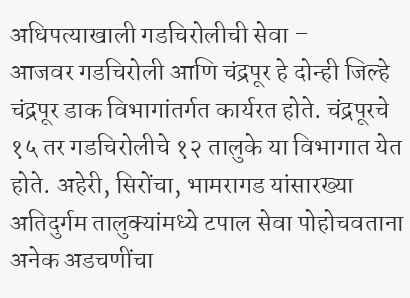अधिपत्याखाली गडचिरोलीची सेवा –
आजवर गडचिरोली आणि चंद्रपूर हे दोन्ही जिल्हे चंद्रपूर डाक विभागांतर्गत कार्यरत होते. चंद्रपूरचे १५ तर गडचिरोलीचे १२ तालुके या विभागात येत होते. अहेरी, सिरोंचा, भामरागड यांसारख्या अतिदुर्गम तालुक्यांमध्ये टपाल सेवा पोहोचवताना अनेक अडचणींचा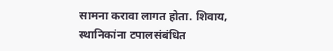सामना करावा लागत होता. शिवाय, स्थानिकांना टपालसंबंधित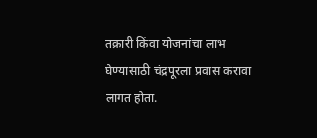तक्रारी किंवा योजनांचा लाभ घेण्यासाठी चंद्रपूरला प्रवास करावा लागत होता.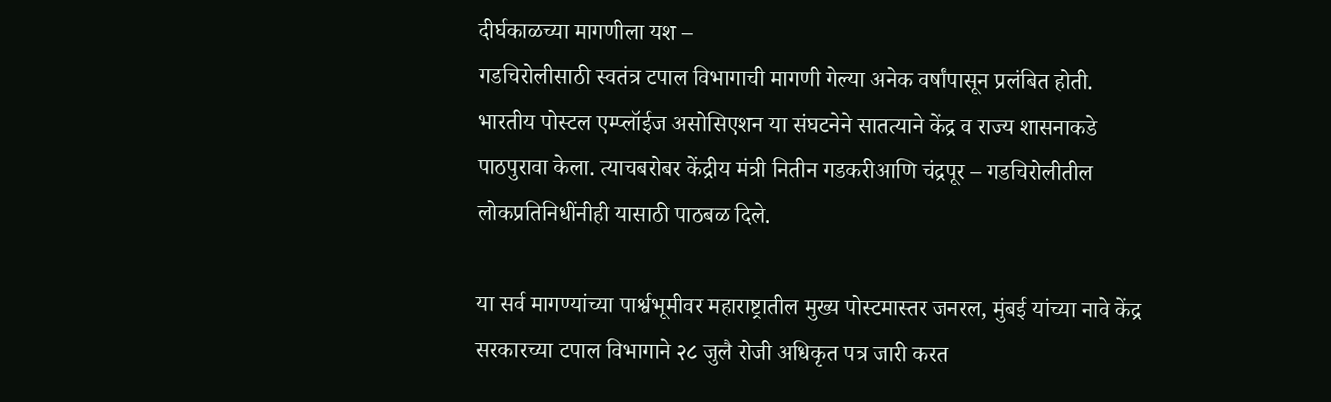दीर्घकाळच्या मागणीला यश –
गडचिरोलीसाठी स्वतंत्र टपाल विभागाची मागणी गेल्या अनेक वर्षांपासून प्रलंबित होती. भारतीय पोस्टल एम्प्लॉईज असोसिएशन या संघटनेने सातत्याने केंद्र व राज्य शासनाकडे पाठपुरावा केला. त्याचबरोबर केंद्रीय मंत्री नितीन गडकरीआणि चंद्रपूर – गडचिरोलीतील लोकप्रतिनिधींनीही यासाठी पाठबळ दिले.

या सर्व मागण्यांच्या पार्श्वभूमीवर महाराष्ट्रातील मुख्य पोस्टमास्तर जनरल, मुंबई यांच्या नावे केंद्र सरकारच्या टपाल विभागाने २८ जुलै रोजी अधिकृत पत्र जारी करत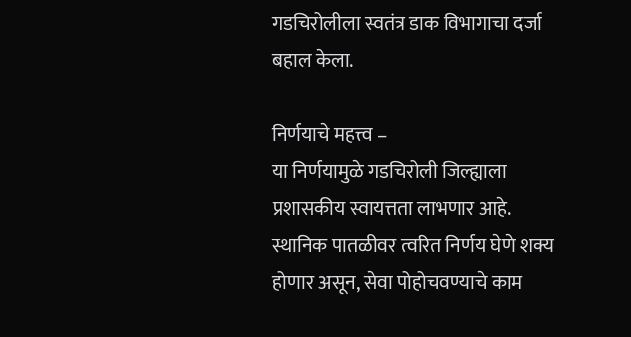गडचिरोलीला स्वतंत्र डाक विभागाचा दर्जा बहाल केला.

निर्णयाचे महत्त्व –
या निर्णयामुळे गडचिरोली जिल्ह्याला प्रशासकीय स्वायत्तता लाभणार आहे. स्थानिक पातळीवर त्वरित निर्णय घेणे शक्य होणार असून, सेवा पोहोचवण्याचे काम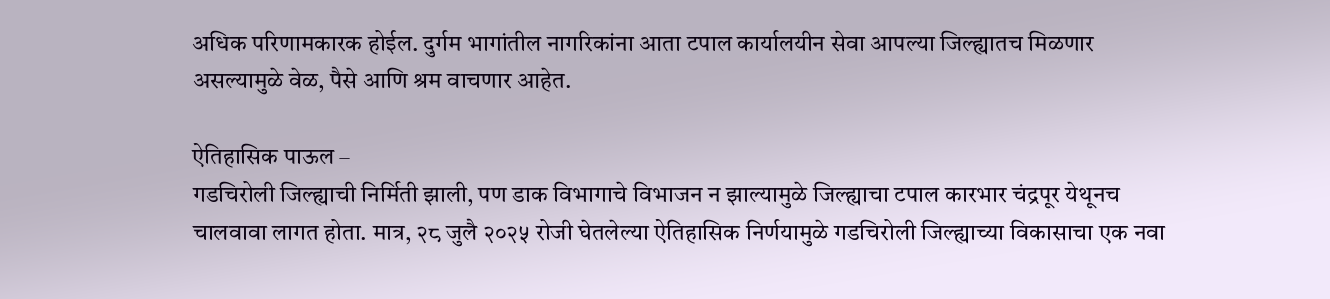अधिक परिणामकारक होईल. दुर्गम भागांतील नागरिकांना आता टपाल कार्यालयीन सेवा आपल्या जिल्ह्यातच मिळणार असल्यामुळे वेळ, पैसे आणि श्रम वाचणार आहेत.

ऐतिहासिक पाऊल –
गडचिरोली जिल्ह्याची निर्मिती झाली, पण डाक विभागाचे विभाजन न झाल्यामुळे जिल्ह्याचा टपाल कारभार चंद्रपूर येथूनच चालवावा लागत होता. मात्र, २८ जुलै २०२५ रोजी घेतलेल्या ऐतिहासिक निर्णयामुळे गडचिरोली जिल्ह्याच्या विकासाचा एक नवा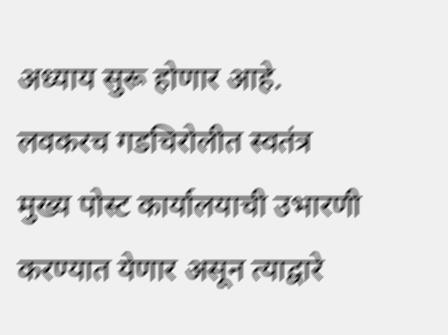अध्याय सुरू होणार आहे. लवकरच गडचिरोलीत स्वतंत्र मुख्य पोस्ट कार्यालयाची उभारणी करण्यात येणार असून त्याद्वारे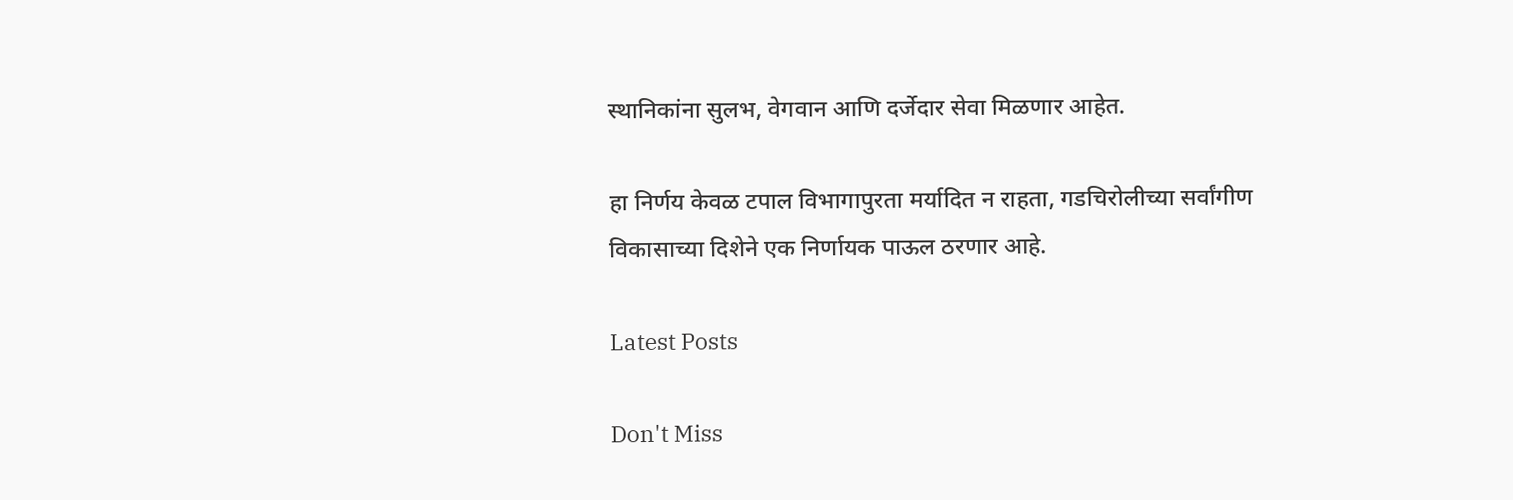स्थानिकांना सुलभ, वेगवान आणि दर्जेदार सेवा मिळणार आहेत.

हा निर्णय केवळ टपाल विभागापुरता मर्यादित न राहता, गडचिरोलीच्या सर्वांगीण विकासाच्या दिशेने एक निर्णायक पाऊल ठरणार आहे.

Latest Posts

Don't Miss